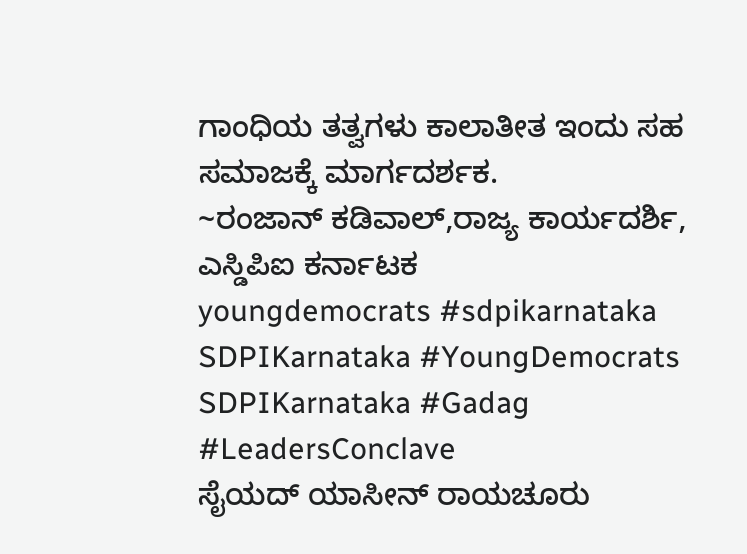ಗಾಂಧಿಯ ತತ್ವಗಳು ಕಾಲಾತೀತ ಇಂದು ಸಹ ಸಮಾಜಕ್ಕೆ ಮಾರ್ಗದರ್ಶಕ.
~ರಂಜಾನ್ ಕಡಿವಾಲ್,ರಾಜ್ಯ ಕಾರ್ಯದರ್ಶಿ, ಎಸ್ಡಿಪಿಐ ಕರ್ನಾಟಕ
youngdemocrats #sdpikarnataka
SDPIKarnataka #YoungDemocrats
SDPIKarnataka #Gadag #LeadersConclave
ಸೈಯದ್ ಯಾಸೀನ್ ರಾಯಚೂರು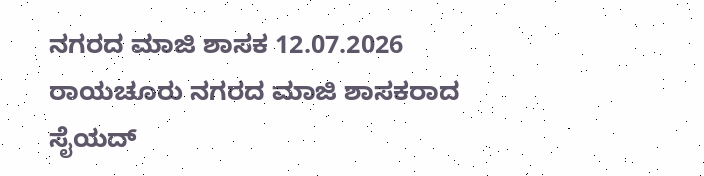ನಗರದ ಮಾಜಿ ಶಾಸಕ 12.07.2026 ರಾಯಚೂರು ನಗರದ ಮಾಜಿ ಶಾಸಕರಾದ ಸೈಯದ್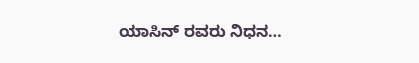ಯಾಸಿನ್ ರವರು ನಿಧನ…